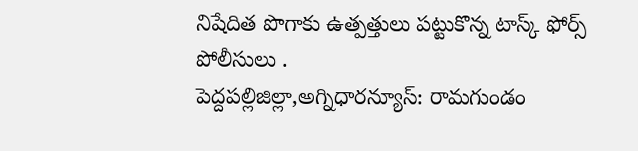నిషేదిత పొగాకు ఉత్పత్తులు పట్టుకొన్న టాస్క్ ఫోర్స్ పోలీసులు .                                                       పెద్దపల్లిజిల్లా,అగ్నిధారన్యూస్: రామగుండం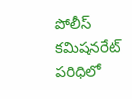పోలీస్ కమిషనరేట్ పరిధిలో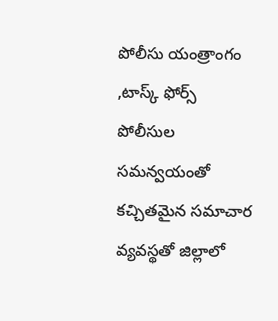పోలీసు యంత్రాంగం ,టాస్క్ ఫోర్స్ పోలీసుల సమన్వయంతో కచ్చితమైన సమాచార వ్యవస్థతో జిల్లాలో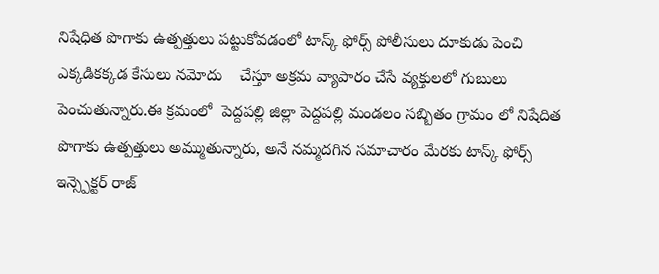నిషేధిత పొగాకు ఉత్పత్తులు పట్టుకోవడంలో టాస్క్ ఫోర్స్ పోలీసులు దూకుడు పెంచి ఎక్కడికక్కడ కేసులు నమోదు    చేస్తూ అక్రమ వ్యాపారం చేసే వ్యక్తులలో గుబులు పెంచుతున్నారు.ఈ క్రమంలో  పెద్దపల్లి జిల్లా పెద్దపల్లి మండలం సబ్బితం గ్రామం లో నిషేదిత పొగాకు ఉత్పత్తులు అమ్ముతున్నారు, అనే నమ్మదగిన సమాచారం మేరకు టాస్క్ ఫోర్స్ ఇన్స్పెక్టర్ రాజ్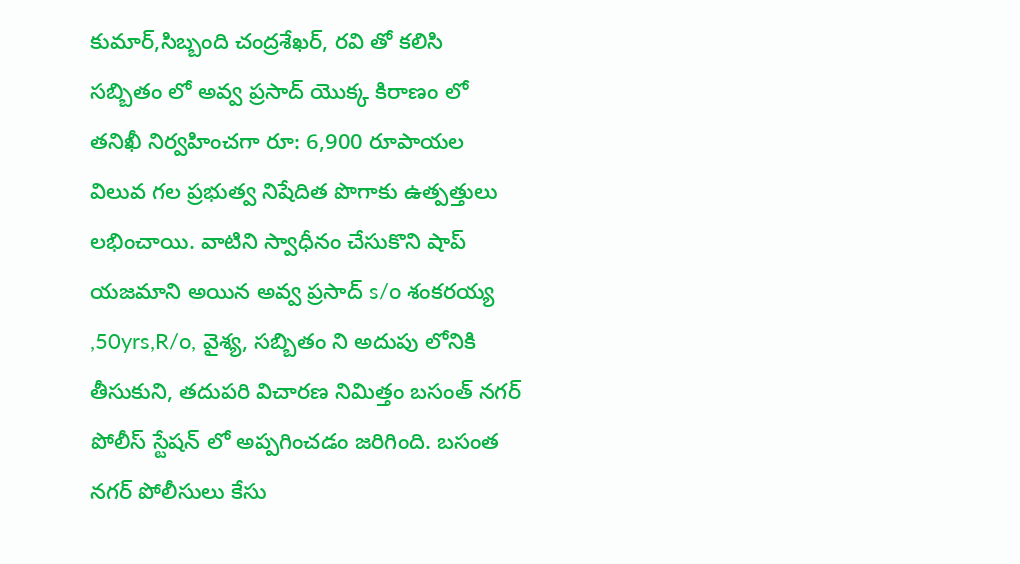కుమార్,సిబ్బంది చంద్రశేఖర్, రవి తో కలిసి సబ్బితం లో అవ్వ ప్రసాద్ యొక్క కిరాణం లో తనిఖీ నిర్వహించగా రూ: 6,900 రూపాయల విలువ గల ప్రభుత్వ నిషేదిత పొగాకు ఉత్పత్తులు లభించాయి. వాటిని స్వాధీనం చేసుకొని షాప్ యజమాని అయిన అవ్వ ప్రసాద్ s/o శంకరయ్య ,50yrs,R/o, వైశ్య, సబ్బితం ని అదుపు లోనికి తీసుకుని, తదుపరి విచారణ నిమిత్తం బసంత్ నగర్ పోలీస్ స్టేషన్ లో అప్పగించడం జరిగింది. బసంత నగర్ పోలీసులు కేసు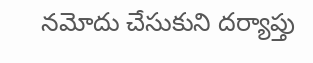నమోదు చేసుకుని దర్యాప్తు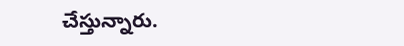చేస్తున్నారు.